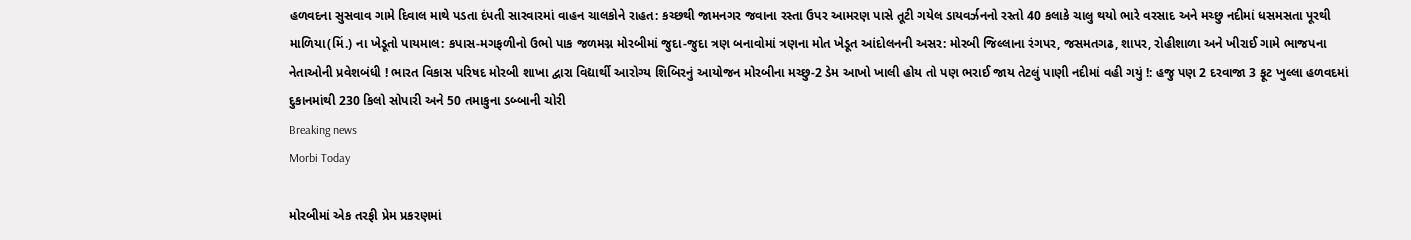હળવદના સુસવાવ ગામે દિવાલ માથે પડતા દંપતી સારવારમાં વાહન ચાલકોને રાહત: કચ્છથી જામનગર જવાના રસ્તા ઉપર આમરણ પાસે તૂટી ગયેલ ડાયવર્ઝનનો રસ્તો 40 કલાકે ચાલુ થયો ભારે વરસાદ અને મચ્છુ નદીમાં ધસમસતા પૂરથી માળિયા(મિં.) ના ખેડૂતો પાયમાલ: કપાસ-મગફળીનો ઉભો પાક જળમગ્ન મોરબીમાં જુદા-જુદા ત્રણ બનાવોમાં ત્રણના મોત ખેડૂત આંદોલનની અસર: મોરબી જિલ્લાના રંગપર, જસમતગઢ, શાપર, રોહીશાળા અને ખીરાઈ ગામે ભાજપના નેતાઓની પ્રવેશબંધી ! ભારત વિકાસ પરિષદ મોરબી શાખા દ્વારા વિદ્યાર્થી આરોગ્ય શિબિરનું આયોજન મોરબીના મચ્છુ-2 ડેમ આખો ખાલી હોય તો પણ ભરાઈ જાય તેટલું પાણી નદીમાં વહી ગયું !: હજુ પણ 2 દરવાજા 3 ફૂટ ખુલ્લા હળવદમાં દુકાનમાંથી 230 કિલો સોપારી અને 50 તમાકુના ડબ્બાની ચોરી
Breaking news
Morbi Today

મોરબીમાં એક તરફી પ્રેમ પ્રકરણમાં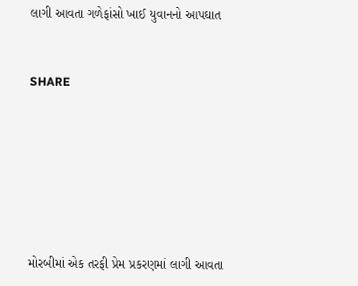લાગી આવતા ગળેફાંસો ખાઈ યુવાનનો આપઘાત


SHARE







મોરબીમાં એક તરફી પ્રેમ પ્રકરણમાં લાગી આવતા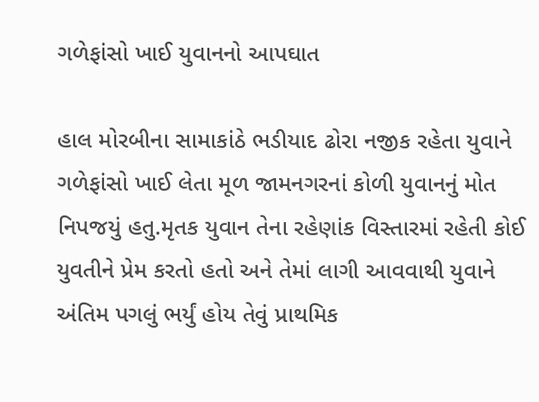ગળેફાંસો ખાઈ યુવાનનો આપઘાત

હાલ મોરબીના સામાકાંઠે ભડીયાદ ઢોરા નજીક રહેતા યુવાને ગળેફાંસો ખાઈ લેતા મૂળ જામનગરનાં કોળી યુવાનનું મોત નિપજયું હતુ.મૃતક યુવાન તેના રહેણાંક વિસ્તારમાં રહેતી કોઈ યુવતીને પ્રેમ કરતો હતો અને તેમાં લાગી આવવાથી યુવાને અંતિમ પગલું ભર્યું હોય તેવું પ્રાથમિક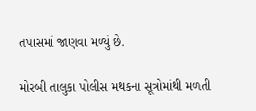તપાસમાં જાણવા મળ્યું છે.

મોરબી તાલુકા પોલીસ મથકના સૂત્રોમાંથી મળતી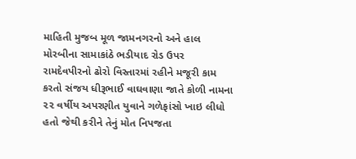માહિતી મુજબ મૂળ જામનગરનો અને હાલ મોરબીના સામાકાંઠે ભડીયાદ રોડ ઉપર રામદેવપીરનો ઢોરો વિસ્તારમાં રહીને મજૂરી કામ કરતો સંજય ધીરૂભાઈ વાઘવાણા જાતે કોળી નામના ૨૨ વર્ષીય અપરણીત યુવાને ગળેફાંસો ખાઇ લીધો હતો જેથી કરીને તેનું મોત નિપજતા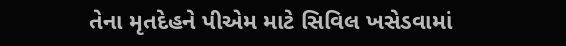તેના મૃતદેહને પીએમ માટે સિવિલ ખસેડવામાં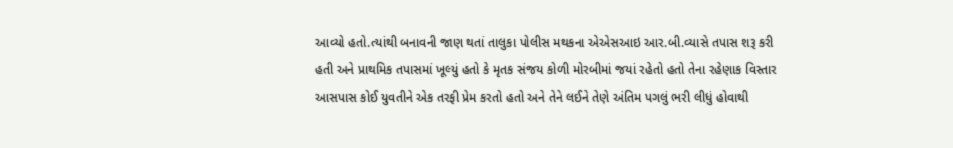આવ્યો હતો.ત્યાંથી બનાવની જાણ થતાં તાલુકા પોલીસ મથકના એએસઆઇ આર.બી.વ્યાસે તપાસ શરૂ કરી હતી અને પ્રાથમિક તપાસમાં ખૂલ્યું હતો કે મૃતક સંજય કોળી મોરબીમાં જયાં રહેતો હતો તેના રહેણાક વિસ્તાર આસપાસ કોઈ યુવતીને એક તરફી પ્રેમ કરતો હતો અને તેને લઈને તેણે અંતિમ પગલું ભરી લીધું હોવાથી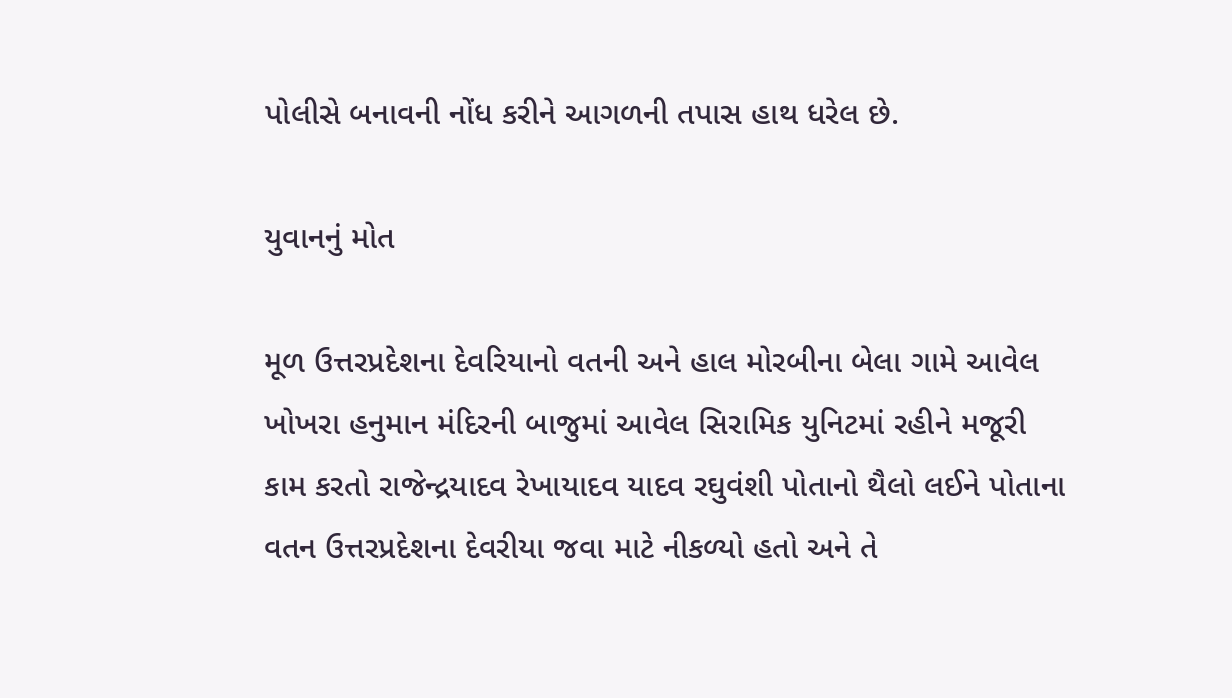પોલીસે બનાવની નોંધ કરીને આગળની તપાસ હાથ ધરેલ છે.

યુવાનનું મોત

મૂળ ઉત્તરપ્રદેશના દેવરિયાનો વતની અને હાલ મોરબીના બેલા ગામે આવેલ ખોખરા હનુમાન મંદિરની બાજુમાં આવેલ સિરામિક યુનિટમાં રહીને મજૂરી કામ કરતો રાજેન્દ્રયાદવ રેખાયાદવ યાદવ રઘુવંશી પોતાનો થૈલો લઈને પોતાના વતન ઉત્તરપ્રદેશના દેવરીયા જવા માટે નીકળ્યો હતો અને તે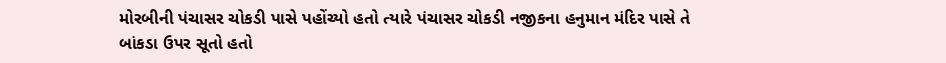મોરબીની પંચાસર ચોકડી પાસે પહોંચ્યો હતો ત્યારે પંચાસર ચોકડી નજીકના હનુમાન મંદિર પાસે તે બાંકડા ઉપર સૂતો હતો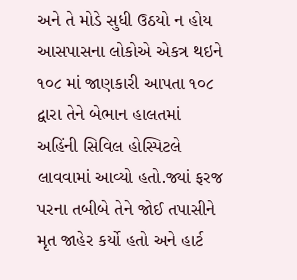અને તે મોડે સુધી ઉઠયો ન હોય આસપાસના લોકોએ એકત્ર થઇને ૧૦૮ માં જાણકારી આપતા ૧૦૮ દ્વારા તેને બેભાન હાલતમાં અહિંની સિવિલ હોસ્પિટલે લાવવામાં આવ્યો હતો.જ્યાં ફરજ પરના તબીબે તેને જોઈ તપાસીને મૃત જાહેર કર્યો હતો અને હાર્ટ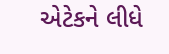એટેકને લીધે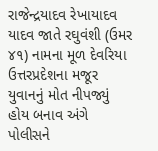રાજેન્દ્રયાદવ રેખાયાદવ યાદવ જાતે રઘુવંશી (ઉમર ૪૧) નામના મૂળ દેવરિયા ઉત્તરપ્રદેશના મજૂર યુવાનનું મોત નીપજ્યું હોય બનાવ અંગે પોલીસને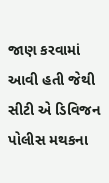જાણ કરવામાં આવી હતી જેથી સીટી એ ડિવિજન પોલીસ મથકના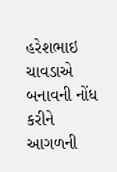હરેશભાઇ ચાવડાએ બનાવની નોંધ કરીને આગળની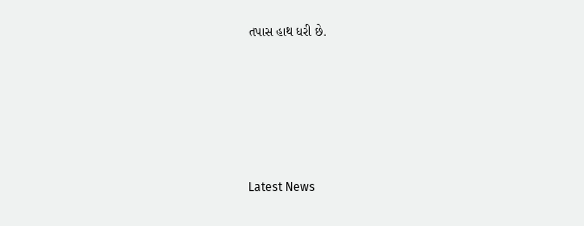તપાસ હાથ ધરી છે.






Latest News